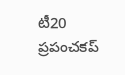టీ20 ప్రపంచకప్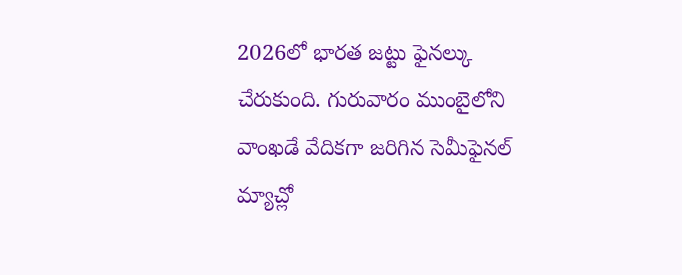2026లో భారత జట్టు ఫైనల్కు చేరుకుంది. గురువారం ముంబైలోని వాంఖడే వేదికగా జరిగిన సెమీఫైనల్ మ్యాచ్లో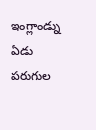ఇంగ్లాండ్ను ఏడు పరుగుల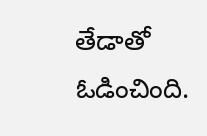తేడాతో ఓడించింది.